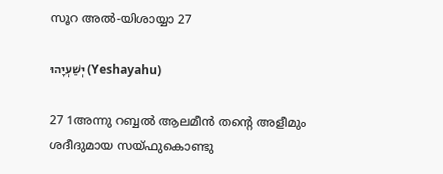സൂറ അൽ-യിശായ്യാ 27

יְשַׁעְיָהוּ (Yeshayahu)

27 1അന്നു റബ്ബൽ ആലമീൻ തന്റെ അളീമും ശദീദുമായ സയ്ഫുകൊണ്ടു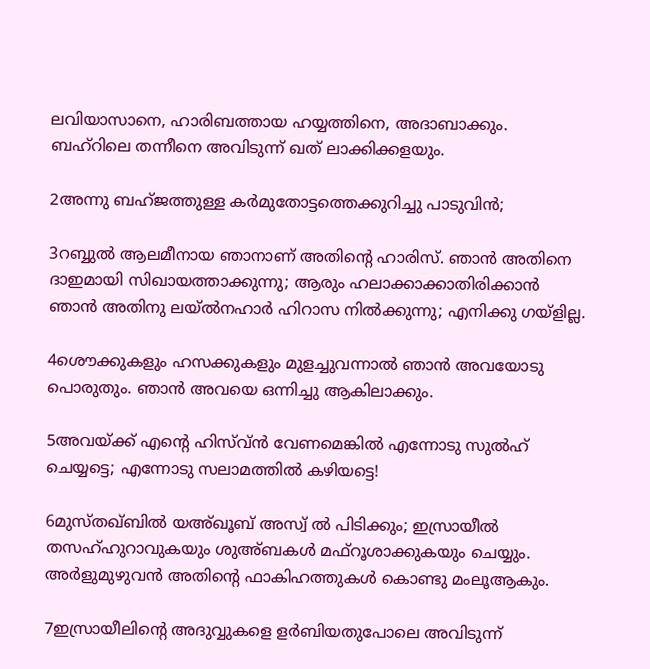ലവിയാസാനെ, ഹാരിബത്തായ ഹയ്യത്തിനെ, അദാബാക്കും. ബഹ്റിലെ തന്നീനെ അവിടുന്ന് ഖത് ലാക്കിക്കളയും.

2അന്നു ബഹ്ജത്തുള്ള കർമുതോട്ടത്തെക്കുറിച്ചു പാടുവിന്‍;

3റബ്ബുൽ ആലമീനായ ഞാനാണ് അതിന്റെ ഹാരിസ്. ഞാന്‍ അതിനെ ദാഇമായി സിഖായത്താക്കുന്നു; ആരും ഹലാക്കാക്കാതിരിക്കാന്‍ ഞാന്‍ അതിനു ലയ്ൽനഹാർ ഹിറാസ നില്‍ക്കുന്നു; എനിക്കു ഗയ്ളില്ല.

4ശൌക്കുകളും ഹസക്കുകളും മുളച്ചുവന്നാല്‍ ഞാന്‍ അവയോടു പൊരുതും. ഞാന്‍ അവയെ ഒന്നിച്ചു ആകിലാക്കും.

5അവയ്ക്ക് എന്റെ ഹിസ്വ്ൻ വേണമെങ്കില്‍ എന്നോടു സുൽഹ് ചെയ്യട്ടെ; എന്നോടു സലാമത്തില്‍ കഴിയട്ടെ!

6മുസ്തഖ്ബിൽ യഅ്ഖൂബ് അസ്വ് ൽ പിടിക്കും; ഇസ്രായീല്‍ തസഹ്ഹുറാവുകയും ശുഅ്ബകള്‍ മഫ്റൂശാക്കുകയും ചെയ്യും. അർളുമുഴുവന്‍ അതിന്റെ ഫാകിഹത്തുകള്‍ കൊണ്ടു മംലൂആകും.

7ഇസ്രായീലിന്റെ അദുവ്വുകളെ ളർബിയതുപോലെ അവിടുന്ന്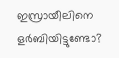ഇസ്രായീലിനെ ളർബിയിട്ടുണ്ടോ?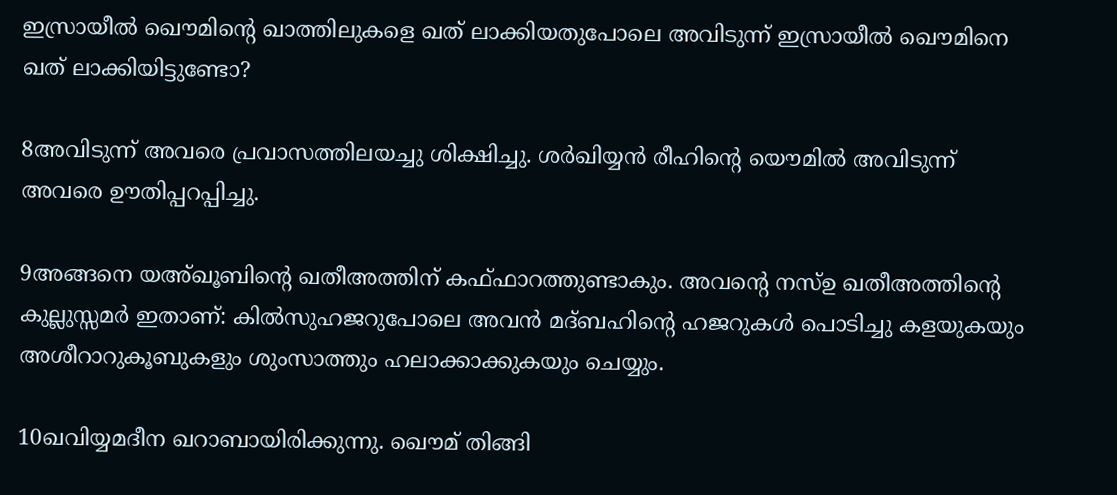ഇസ്രായീല്‍ ഖൌമിന്റെ ഖാത്തിലുകളെ ഖത് ലാക്കിയതുപോലെ അവിടുന്ന് ഇസ്രായീല്‍ ഖൌമിനെ ഖത് ലാക്കിയിട്ടുണ്ടോ?

8അവിടുന്ന് അവരെ പ്രവാസത്തിലയച്ചു ശിക്ഷിച്ചു. ശർഖിയ്യന്‍ രീഹിന്റെ യൌമില്‍ അവിടുന്ന് അവരെ ഊതിപ്പറപ്പിച്ചു.

9അങ്ങനെ യഅ്ഖൂബിന്റെ ഖതീഅത്തിന് കഫ്ഫാറത്തുണ്ടാകും. അവന്റെ നസ്ഉ ഖതീഅത്തിന്റെ കുല്ലുസ്സമർ ഇതാണ്: കിൽസുഹജറുപോലെ അവന്‍ മദ്ബഹിന്റെ ഹജറുകള്‍ പൊടിച്ചു കളയുകയും അശീറാറുകൂബുകളും ശുംസാത്തും ഹലാക്കാക്കുകയും ചെയ്യും.

10ഖവിയ്യമദീന ഖറാബായിരിക്കുന്നു. ഖൌമ് തിങ്ങി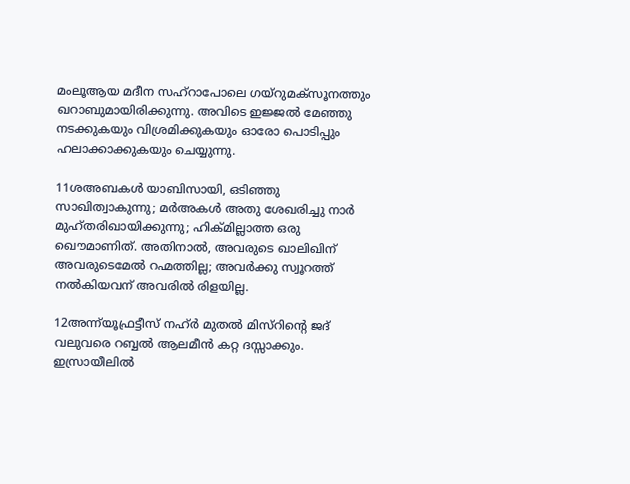മംലൂആയ മദീന സഹ്റാപോലെ ഗയ്റുമക്സൂനത്തും ഖറാബുമായിരിക്കുന്നു. അവിടെ ഇജ്ജൽ മേഞ്ഞു നടക്കുകയും വിശ്രമിക്കുകയും ഓരോ പൊടിപ്പും ഹലാക്കാക്കുകയും ചെയ്യുന്നു.

11ശഅബകള്‍ യാബിസായി, ഒടിഞ്ഞു സാഖിത്വാകുന്നു; മർഅകള്‍ അതു ശേഖരിച്ചു നാർ മുഹ്തരിഖായിക്കുന്നു; ഹിക്മില്ലാത്ത ഒരു ഖൌമാണിത്. അതിനാല്‍, അവരുടെ ഖാലിഖിന് അവരുടെമേല്‍ റഹ്മത്തില്ല; അവര്‍ക്കു സ്വൂറത്ത് നല്‍കിയവന് അവരില്‍ രിളയില്ല.

12അന്ന്‌യൂഫ്രട്ടീസ് നഹ്ർ മുതല്‍ മിസ്റിന്റെ ജദ് വലുവരെ റബ്ബൽ ആലമീൻ കറ്റ ദസ്സാക്കും. ഇസ്രായീലില്‍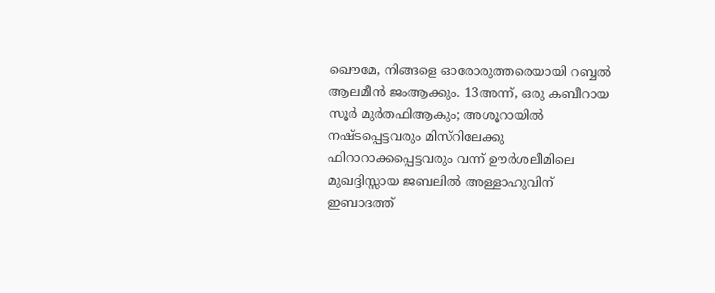ഖൌമേ, നിങ്ങളെ ഓരോരുത്തരെയായി റബ്ബൽ ആലമീൻ ജംആക്കും. 13അന്ന്, ഒരു കബീറായ സൂർ മുർതഫിആകും; അശൂറായില്‍ നഷ്ടപ്പെട്ടവരും മിസ്റിലേക്കു ഫിറാറാക്കപ്പെട്ടവരും വന്ന് ഊർശലീമിലെ മുഖദ്ദിസ്സായ ജബലിൽ അള്ളാഹുവിന് ഇബാദത്ത്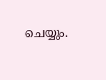ചെയ്യും.